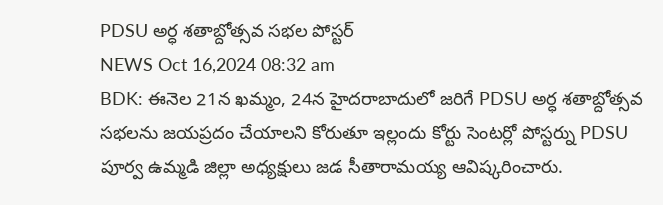PDSU అర్ధ శతాబ్దోత్సవ సభల పోస్టర్
NEWS Oct 16,2024 08:32 am
BDK: ఈనెల 21న ఖమ్మం, 24న హైదరాబాదులో జరిగే PDSU అర్ధ శతాబ్దోత్సవ సభలను జయప్రదం చేయాలని కోరుతూ ఇల్లందు కోర్టు సెంటర్లో పోస్టర్ను PDSU పూర్వ ఉమ్మడి జిల్లా అధ్యక్షులు జడ సీతారామయ్య ఆవిష్కరించారు.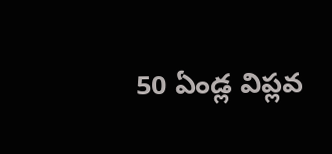50 ఏండ్ల విప్లవ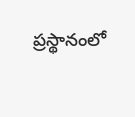ప్రస్థానంలో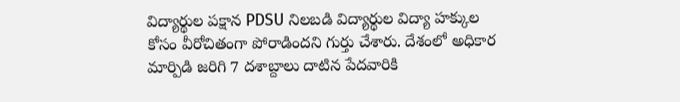విద్యార్థుల పక్షాన PDSU నిలబడి విద్యార్థుల విద్యా హక్కుల కోసం వీరోచితంగా పోరాడిందని గుర్తు చేశారు. దేశంలో అధికార మార్పిడి జరిగి 7 దశాబ్దాలు దాటిన పేదవారికి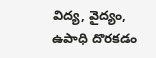విద్య, వైద్యం, ఉపాధి దొరకడం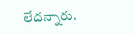లేదన్నారు.